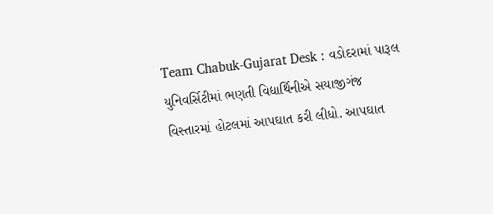Team Chabuk-Gujarat Desk : વડોદરામાં પારૂલ યુનિવર્સિટીમાં ભણતી વિદ્યાર્થિનીએ સયાજીગંજ વિસ્તારમાં હોટલમાં આપઘાત કરી લીધો. આપઘાત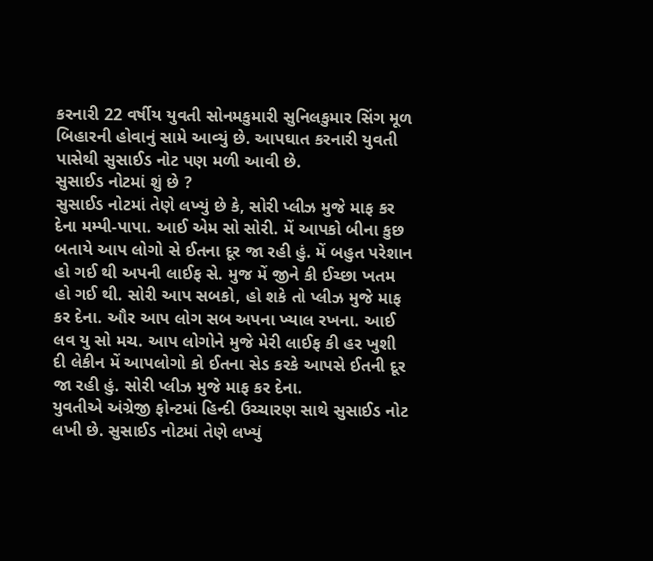કરનારી 22 વર્ષીય યુવતી સોનમકુમારી સુનિલકુમાર સિંગ મૂળ બિહારની હોવાનું સામે આવ્યું છે. આપઘાત કરનારી યુવતી પાસેથી સુસાઈડ નોટ પણ મળી આવી છે.
સુસાઈડ નોટમાં શું છે ?
સુસાઈડ નોટમાં તેણે લખ્યું છે કે, સોરી પ્લીઝ મુજે માફ કર દેના મમ્પી-પાપા. આઈ એમ સો સોરી. મેં આપકો બીના કુછ બતાયે આપ લોગો સે ઈતના દૂર જા રહી હું. મેં બહુત પરેશાન હો ગઈ થી અપની લાઈફ સે. મુજ મેં જીને કી ઈચ્છા ખતમ હો ગઈ થી. સોરી આપ સબકો, હો શકે તો પ્લીઝ મુજે માફ કર દેના. ઔર આપ લોગ સબ અપના ખ્યાલ રખના. આઈ લવ યુ સો મચ. આપ લોગોને મુજે મેરી લાઈફ કી હર ખુશી દી લેકીન મેં આપલોગો કો ઈતના સેડ કરકે આપસે ઈતની દૂર જા રહી હું. સોરી પ્લીઝ મુજે માફ કર દેના.
યુવતીએ અંગ્રેજી ફોન્ટમાં હિન્દી ઉચ્ચારણ સાથે સુસાઈડ નોટ લખી છે. સુસાઈડ નોટમાં તેણે લખ્યું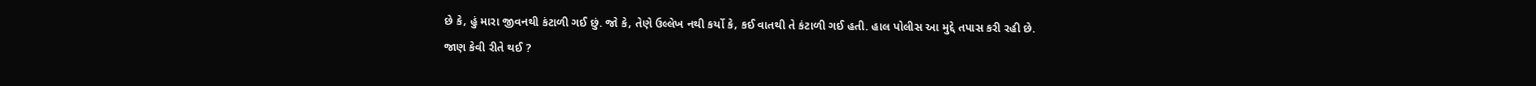છે કે, હું મારા જીવનથી કંટાળી ગઈ છું. જો કે, તેણે ઉલ્લેખ નથી કર્યો કે, કઈ વાતથી તે કંટાળી ગઈ હતી. હાલ પોલીસ આ મુદ્દે તપાસ કરી રહી છે.
જાણ કેવી રીતે થઈ ?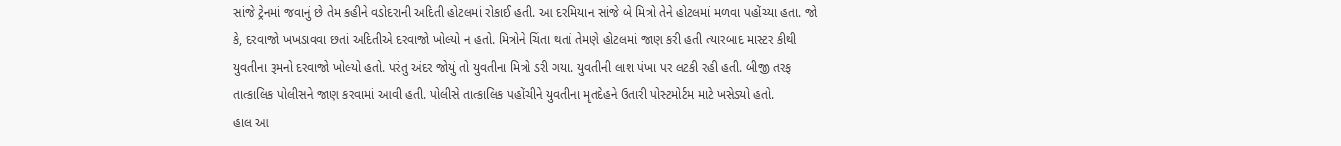સાંજે ટ્રેનમાં જવાનું છે તેમ કહીને વડોદરાની અદિતી હોટલમાં રોકાઈ હતી. આ દરમિયાન સાંજે બે મિત્રો તેને હોટલમાં મળવા પહોંચ્યા હતા. જો કે, દરવાજો ખખડાવવા છતાં અદિતીએ દરવાજો ખોલ્યો ન હતો. મિત્રોને ચિંતા થતાં તેમણે હોટલમાં જાણ કરી હતી ત્યારબાદ માસ્ટર કીથી યુવતીના રૂમનો દરવાજો ખોલ્યો હતો. પરંતુ અંદર જોયું તો યુવતીના મિત્રો ડરી ગયા. યુવતીની લાશ પંખા પર લટકી રહી હતી. બીજી તરફ તાત્કાલિક પોલીસને જાણ કરવામાં આવી હતી. પોલીસે તાત્કાલિક પહોંચીને યુવતીના મૃતદેહને ઉતારી પોસ્ટમોર્ટમ માટે ખસેડ્યો હતો.
હાલ આ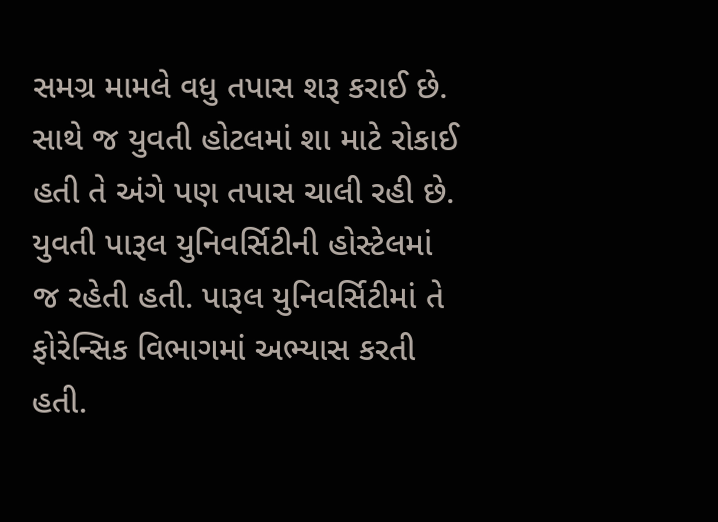સમગ્ર મામલે વધુ તપાસ શરૂ કરાઈ છે. સાથે જ યુવતી હોટલમાં શા માટે રોકાઈ હતી તે અંગે પણ તપાસ ચાલી રહી છે. યુવતી પારૂલ યુનિવર્સિટીની હોસ્ટેલમાં જ રહેતી હતી. પારૂલ યુનિવર્સિટીમાં તે ફોરેન્સિક વિભાગમાં અભ્યાસ કરતી હતી.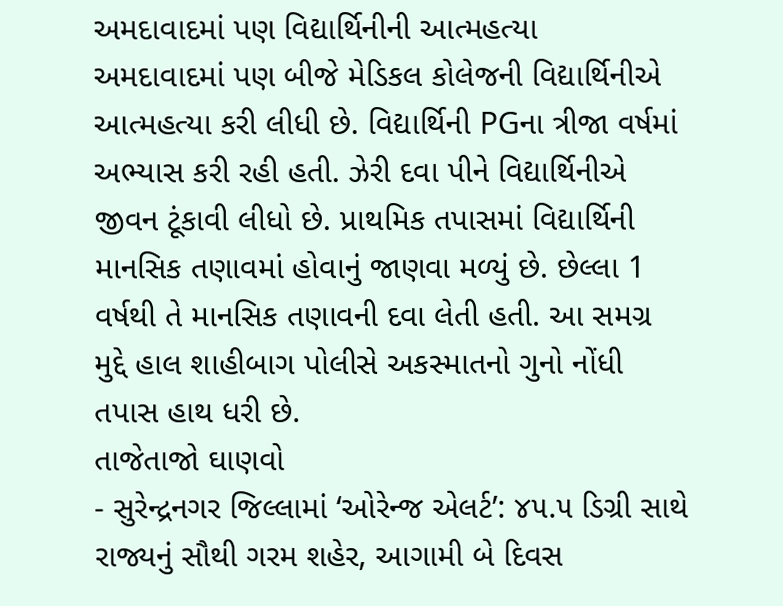અમદાવાદમાં પણ વિદ્યાર્થિનીની આત્મહત્યા
અમદાવાદમાં પણ બીજે મેડિકલ કોલેજની વિદ્યાર્થિનીએ આત્મહત્યા કરી લીધી છે. વિદ્યાર્થિની PGના ત્રીજા વર્ષમાં અભ્યાસ કરી રહી હતી. ઝેરી દવા પીને વિદ્યાર્થિનીએ જીવન ટૂંકાવી લીધો છે. પ્રાથમિક તપાસમાં વિદ્યાર્થિની માનસિક તણાવમાં હોવાનું જાણવા મળ્યું છે. છેલ્લા 1 વર્ષથી તે માનસિક તણાવની દવા લેતી હતી. આ સમગ્ર મુદ્દે હાલ શાહીબાગ પોલીસે અકસ્માતનો ગુનો નોંધી તપાસ હાથ ધરી છે.
તાજેતાજો ઘાણવો
- સુરેન્દ્રનગર જિલ્લામાં ‘ઓરેન્જ એલર્ટ’: ૪૫.૫ ડિગ્રી સાથે રાજ્યનું સૌથી ગરમ શહેર, આગામી બે દિવસ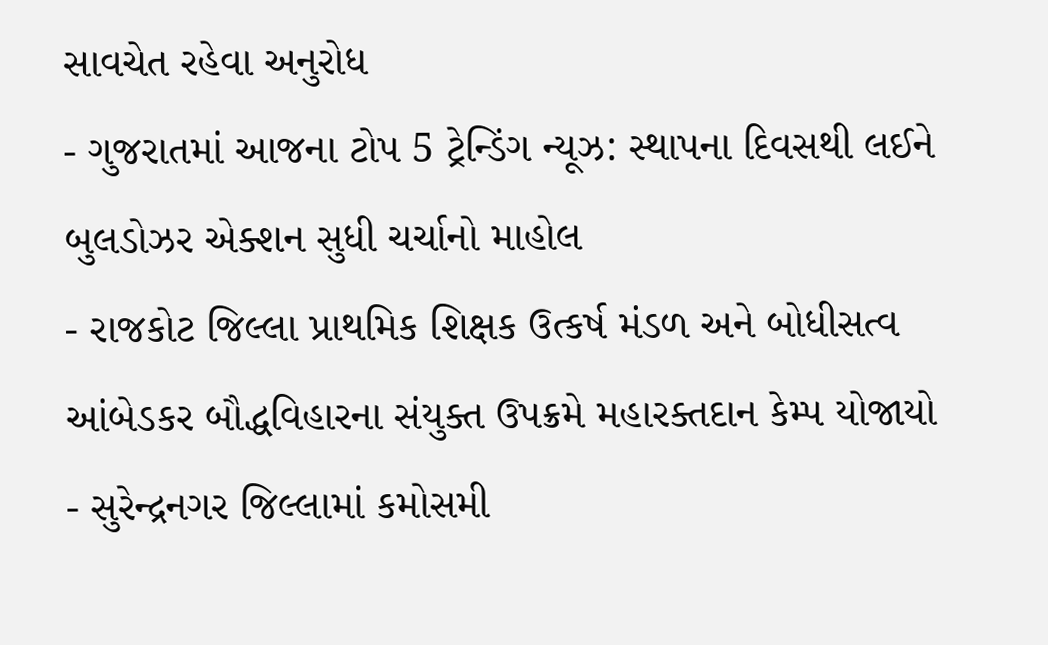સાવચેત રહેવા અનુરોધ
- ગુજરાતમાં આજના ટોપ 5 ટ્રેન્ડિંગ ન્યૂઝ: સ્થાપના દિવસથી લઈને બુલડોઝર એક્શન સુધી ચર્ચાનો માહોલ
- રાજકોટ જિલ્લા પ્રાથમિક શિક્ષક ઉત્કર્ષ મંડળ અને બોધીસત્વ આંબેડકર બૌદ્ધવિહારના સંયુક્ત ઉપક્રમે મહારક્તદાન કેમ્પ યોજાયો
- સુરેન્દ્રનગર જિલ્લામાં કમોસમી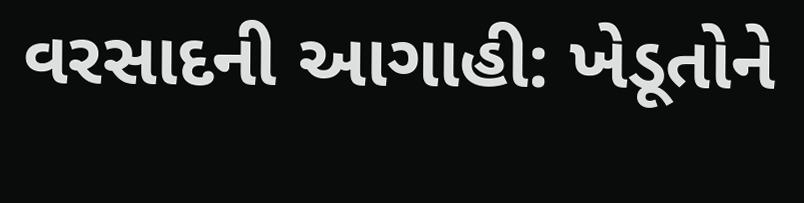વરસાદની આગાહી: ખેડૂતોને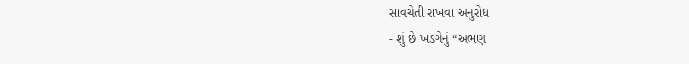સાવચેતી રાખવા અનુરોધ
- શું છે ખડગેનું “અભણ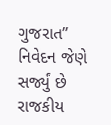ગુજરાત” નિવેદન જેણે સર્જ્યું છે રાજકીય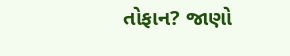તોફાન? જાણો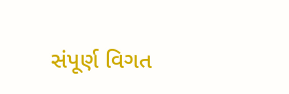સંપૂર્ણ વિગત